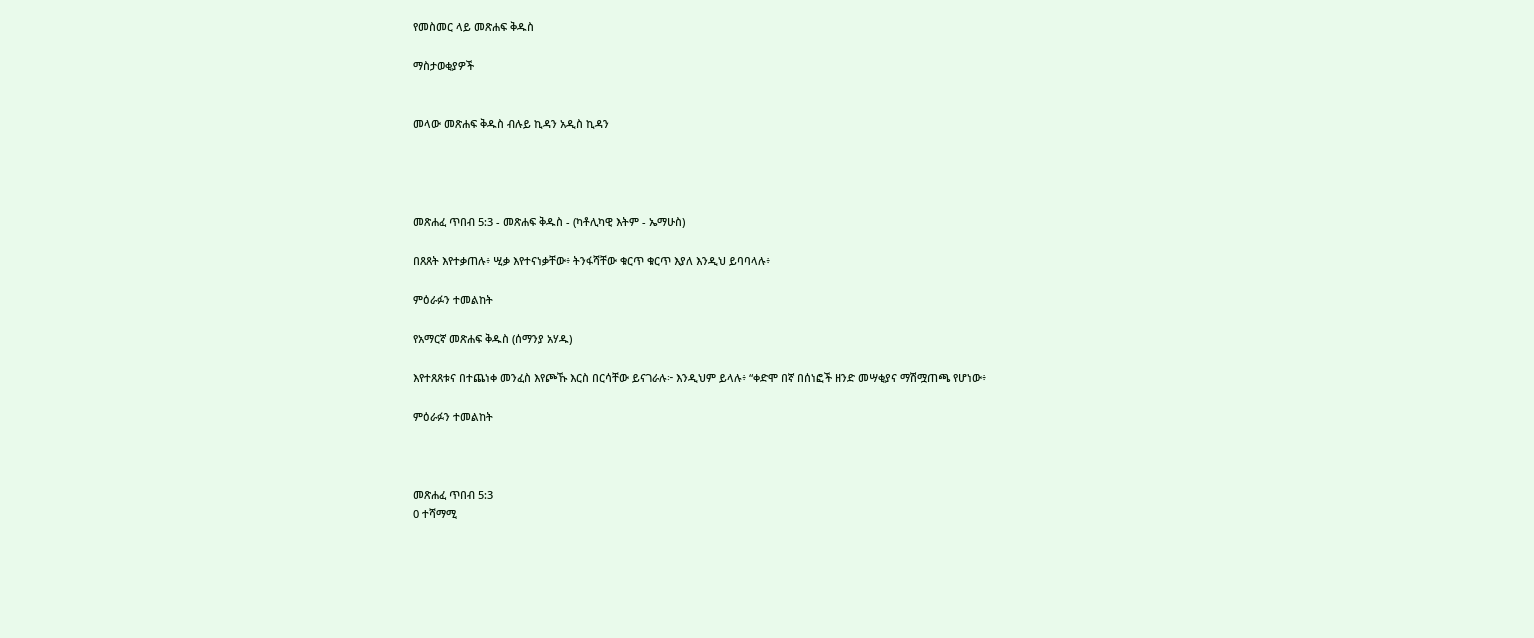የመስመር ላይ መጽሐፍ ቅዱስ

ማስታወቂያዎች


መላው መጽሐፍ ቅዱስ ብሉይ ኪዳን አዲስ ኪዳን




መጽሐፈ ጥበብ 5:3 - መጽሐፍ ቅዱስ - (ካቶሊካዊ እትም - ኤማሁስ)

በጸጸት እየተቃጠሉ፥ ሢቃ እየተናነቃቸው፥ ትንፋሻቸው ቁርጥ ቁርጥ እያለ እንዲህ ይባባላሉ፥

ምዕራፉን ተመልከት

የአማርኛ መጽሐፍ ቅዱስ (ሰማንያ አሃዱ)

እየተጸጸቱና በተጨነቀ መንፈስ እየጮኹ እርስ በርሳቸው ይናገራሉ፦ እንዲህም ይላሉ፥ “ቀድሞ በኛ በሰነፎች ዘንድ መሣቂያና ማሽሟጠጫ የሆነው፥

ምዕራፉን ተመልከት



መጽሐፈ ጥበብ 5:3
0 ተሻማሚ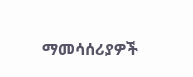ማመሳሰሪያዎች